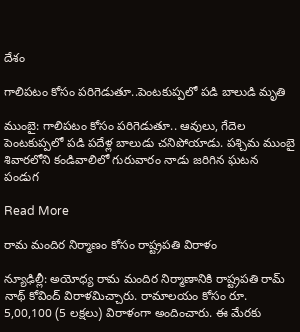దేశం

గాలిపటం కోసం పరిగెడుతూ..పెంటకుప్పలో పడి బాలుడి మృతి

ముంబై: గాలిపటం కోసం పరిగెడుతూ.. ఆవులు, గేదెల పెంటకుప్పలో పడి పదేళ్ల బాలుడు చనిపోయాడు. పశ్చిమ ముంబై శివారలోని కండివాలిలో గురువారం నాడు జరిగిన ఘటన పండుగ

Read More

రామ మందిర నిర్మాణం కోసం రాష్ట్ర‌ప‌తి విరాళం

న్యూఢిల్లీ: అయోధ్య రామ మందిర నిర్మాణానికి రాష్ట్రపతి రామ్ నాథ్ కోవింద్ విరాళమిచ్చారు. రామాలయం కోసం రూ. 5,00,100 (5 లక్షలు) విరాళంగా అందించారు. ఈ మేరకు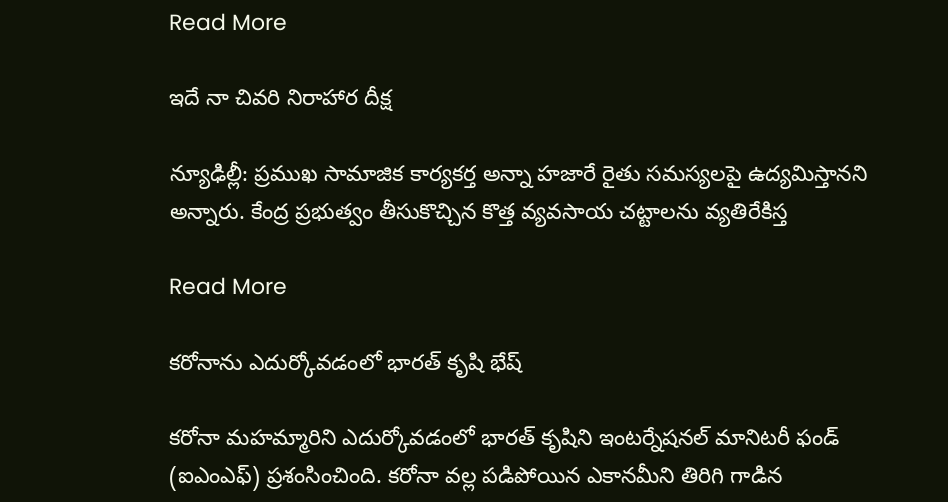Read More

ఇదే నా చివరి నిరాహార దీక్ష

న్యూఢిల్లీ: ప్రముఖ సామాజిక కార్యకర్త అన్నా హజారే రైతు సమస్యలపై ఉద్యమిస్తానని అన్నారు. కేంద్ర ప్రభుత్వం తీసుకొచ్చిన కొత్త వ్యవసాయ చట్టాలను వ్యతిరేకిస్త

Read More

కరోనాను ఎదుర్కోవడంలో భారత్ కృషి భేష్

కరోనా మహమ్మారిని ఎదుర్కోవడంలో భారత్ కృషిని ఇంటర్నేషనల్ మానిటరీ ఫండ్ (ఐఎంఎఫ్) ప్రశంసించింది. కరోనా వల్ల పడిపోయిన ఎకానమీని తిరిగి గాడిన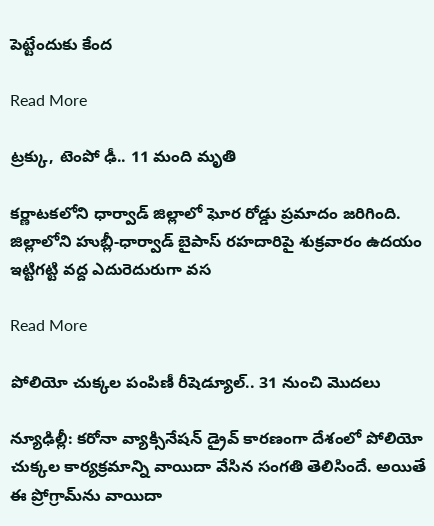పెట్టేందుకు కేంద

Read More

ట్రక్కు, టెంపో ఢీ.. 11 మంది మృతి

క‌ర్ణాట‌క‌లోని ధార్వాడ్ జిల్లాలో ఘోర రోడ్డు ప్రమాదం జరిగింది. జిల్లాలోని హుబ్లీ-ధార్వాడ్ బైపాస్ రహదారిపై శుక్రవారం ఉదయం ఇట్టిగట్టి వద్ద ఎదురెదురుగా వస

Read More

పోలియో చుక్కల పంపిణీ రీషెడ్యూల్.. 31 నుంచి మొదలు

న్యూఢిల్లీ: కరోనా వ్యాక్సినేషన్ డ్రైవ్ కారణంగా దేశంలో పోలియో చుక్కల కార్యక్రమాన్ని వాయిదా వేసిన సంగతి తెలిసిందే. అయితే ఈ ప్రోగ్రామ్‌‌ను వాయిదా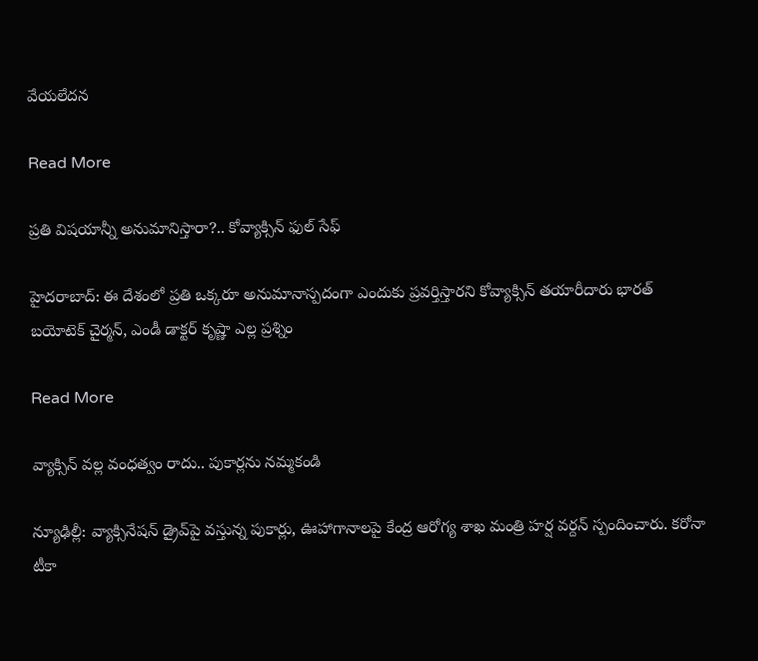వేయలేదన

Read More

ప్రతి విషయాన్నీ అనుమానిస్తారా?.. కోవ్యాక్సిన్ ఫుల్ సేఫ్

హైదరాబాద్: ఈ దేశంలో ప్రతి ఒక్కరూ అనుమానాస్పదంగా ఎందుకు ప్రవర్తిస్తారని కోవ్యాక్సిన్ తయారీదారు భారత్ బయోటెక్ చైర్మన్, ఎండీ డాక్టర్ కృష్ణా ఎల్ల ప్రశ్నిం

Read More

వ్యాక్సిన్ వల్ల వంధత్వం రాదు.. పుకార్లను నమ్మకండి

న్యూఢిల్లీ: వ్యాక్సినేషన్ డ్రైవ్‌‌పై వస్తున్న పుకార్లు, ఊహాగానాలపై కేంద్ర ఆరోగ్య శాఖ మంత్రి హర్ష వర్దన్ స్పందించారు. కరోనా టీకా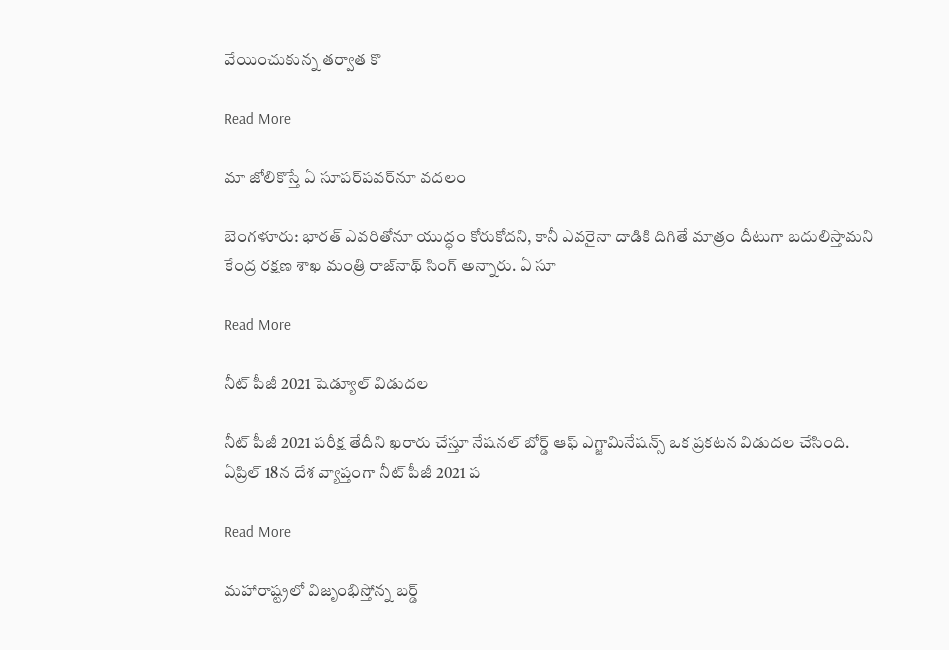వేయించుకున్న తర్వాత కొ

Read More

మా జోలికొస్తే ఏ సూపర్‌పవర్‌‌నూ వదలం

బెంగళూరు: భారత్ ఎవరితోనూ యుద్ధం కోరుకోదని, కానీ ఎవరైనా దాడికి దిగితే మాత్రం దీటుగా బదులిస్తామని కేంద్ర రక్షణ శాఖ మంత్రి రాజ్‌‌నాథ్ సింగ్ అన్నారు. ఏ సూ

Read More

నీట్ పీజీ 2021 షెడ్యూల్ విడుదల

నీట్ పీజీ 2021 ప‌రీక్ష తేదీని ఖ‌రారు చేస్తూ నేష‌న‌ల్ బోర్డ్ ఆఫ్ ఎగ్జామినేష‌న్స్ ఒక ప్రకటన విడుదల చేసింది. ఏప్రిల్ 18న దేశ వ్యాప్తంగా నీట్ పీజీ 2021 ప‌

Read More

మహారాష్ట్రలో విజృంభిస్తోన్న బర్డ్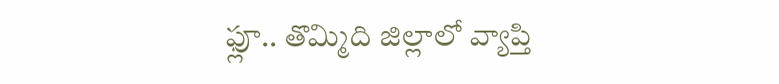ఫ్లూ.. తొమ్మిది జిల్లాలో వ్యాప్తి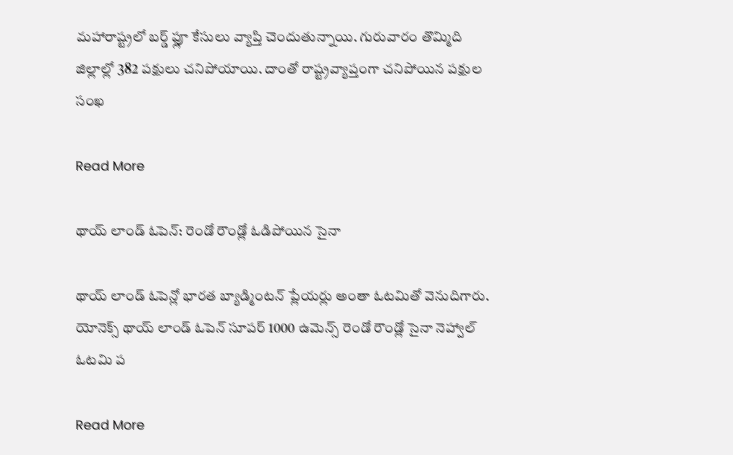మహారాష్ట్రలో బర్డ్ ఫ్లూ కేసులు వ్యాప్తి చెందుతున్నాయి. గురువారం తొమ్మిది జిల్లాల్లో 382 పక్షులు చనిపోయాయి. దాంతో రాష్ట్రవ్యాప్తంగా చనిపోయిన పక్షుల సంఖ

Read More

థాయ్ లాండ్ ఓపెన్: రెండో రౌండ్లో ఓడిపోయిన సైనా

థాయ్ లాండ్ ఓపెన్లో భారత బ్యాడ్మింటన్ ప్లేయర్లు అంతా ఓటమితో వెనుదిగారు. యోనెక్స్ థాయ్ లాండ్ ఓపెన్ సూపర్ 1000 ఉమెన్స్ రెండో రౌండ్లో సైనా నెహ్వాల్ ఓటమి ప

Read More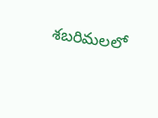శబరిమలలో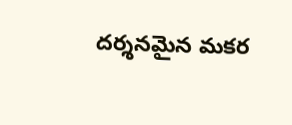దర్శనమైన మకర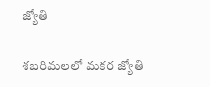జ్యోతి

శబరిమలలో మకర జ్యోతి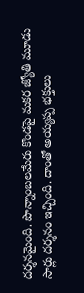దర్శనమైంది. పొన్నాంబలమేరు కొండపై మకర జ్యోతి మూడు సార్లు దర్శనం ఇచ్చింది. దాంతో అయ్యప్ప భక్తులు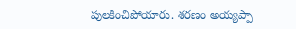పులకించిపోయారు. శరణం అయ్యప్పా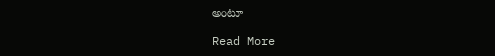అంటూ

Read More